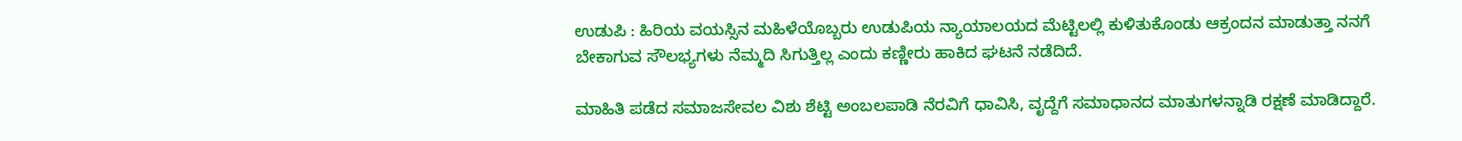ಉಡುಪಿ : ಹಿರಿಯ ವಯಸ್ಸಿನ ಮಹಿಳೆಯೊಬ್ಬರು ಉಡುಪಿಯ ನ್ಯಾಯಾಲಯದ ಮೆಟ್ಟಿಲಲ್ಲಿ ಕುಳಿತುಕೊಂಡು ಆಕ್ರಂದನ ಮಾಡುತ್ತಾ ನನಗೆ ಬೇಕಾಗುವ ಸೌಲಭ್ಯಗಳು ನೆಮ್ಮದಿ ಸಿಗುತ್ತಿಲ್ಲ ಎಂದು ಕಣ್ಣೀರು ಹಾಕಿದ ಘಟನೆ ನಡೆದಿದೆ.

ಮಾಹಿತಿ ಪಡೆದ ಸಮಾಜಸೇವಲ ವಿಶು ಶೆಟ್ಟಿ ಅಂಬಲಪಾಡಿ ನೆರವಿಗೆ ಧಾವಿಸಿ, ವೃದ್ದೆಗೆ ಸಮಾಧಾನದ ಮಾತುಗಳನ್ನಾಡಿ ರಕ್ಷಣೆ ಮಾಡಿದ್ದಾರೆ.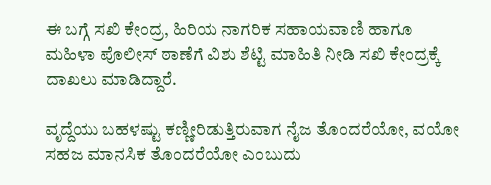ಈ ಬಗ್ಗೆ ಸಖಿ ಕೇಂದ್ರ, ಹಿರಿಯ ನಾಗರಿಕ ಸಹಾಯವಾಣಿ ಹಾಗೂ ಮಹಿಳಾ ಪೊಲೀಸ್ ಠಾಣೆಗೆ ವಿಶು ಶೆಟ್ಟಿ ಮಾಹಿತಿ ನೀಡಿ ಸಖಿ ಕೇಂದ್ರಕ್ಕೆ ದಾಖಲು ಮಾಡಿದ್ದಾರೆ.

ವೃದ್ದೆಯು ಬಹಳಷ್ಟು ಕಣ್ಣೀರಿಡುತ್ತಿರುವಾಗ ನೈಜ ತೊಂದರೆಯೋ, ವಯೋ ಸಹಜ ಮಾನಸಿಕ ತೊಂದರೆಯೋ ಎಂಬುದು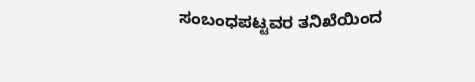ಸಂಬಂಧಪಟ್ಟವರ ತನಿಖೆಯಿಂದ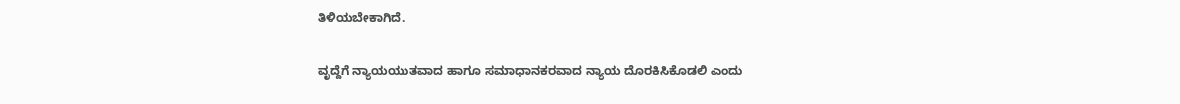ತಿಳಿಯಬೇಕಾಗಿದೆ.

ವೃದ್ದೆಗೆ ನ್ಯಾಯಯುತವಾದ ಹಾಗೂ ಸಮಾಧಾನಕರವಾದ ನ್ಯಾಯ ದೊರಕಿಸಿಕೊಡಲಿ ಎಂದು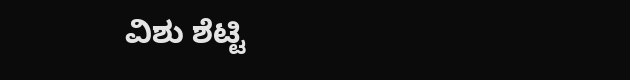ವಿಶು ಶೆಟ್ಟಿ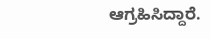ಆಗ್ರಹಿಸಿದ್ದಾರೆ.